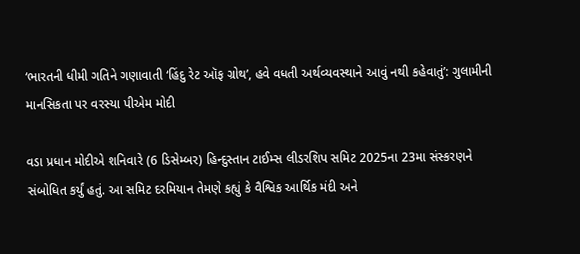‘ભારતની ધીમી ગતિને ગણાવાતી ‘હિંદુ રેટ ઑફ ગ્રોથ’, હવે વધતી અર્થવ્યવસ્થાને આવું નથી કહેવાતું’: ગુલામીની માનસિકતા પર વરસ્યા પીએમ મોદી

વડા પ્રધાન મોદીએ શનિવારે (6 ડિસેમ્બર) હિન્દુસ્તાન ટાઈમ્સ લીડરશિપ સમિટ 2025ના 23મા સંસ્કરણને સંબોધિત કર્યું હતું. આ સમિટ દરમિયાન તેમણે કહ્યું કે વૈશ્વિક આર્થિક મંદી અને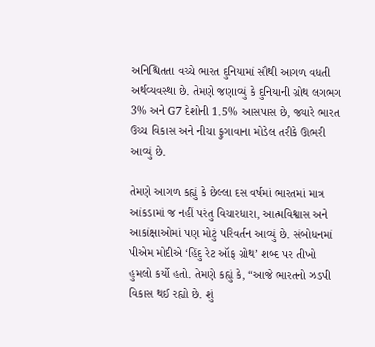અનિશ્ચિતતા વચ્ચે ભારત દુનિયામાં સૌથી આગળ વધતી અર્થવ્યવસ્થા છે. તેમણે જણાવ્યું કે દુનિયાની ગ્રોથ લગભગ 3% અને G7 દેશોની 1.5% આસપાસ છે, જ્યારે ભારત ઉચ્ચ વિકાસ અને નીચા ફુગાવાના મોડેલ તરીકે ઊભરી આવ્યું છે.

તેમણે આગળ કહ્યું કે છેલ્લા દસ વર્ષમાં ભારતમાં માત્ર આંકડામાં જ નહીં પરંતુ વિચારધારા, આત્મવિશ્વાસ અને આકાંક્ષાઓમાં પણ મોટું પરિવર્તન આવ્યું છે. સંબોધનમાં પીએમ મોદીએ ‘હિંદુ રેટ ઑફ ગ્રોથ’ શબ્દ પર તીખો હુમલો કર્યો હતો. તેમણે કહ્યું કે, “આજે ભારતનો ઝડપી વિકાસ થઈ રહ્યો છે. શું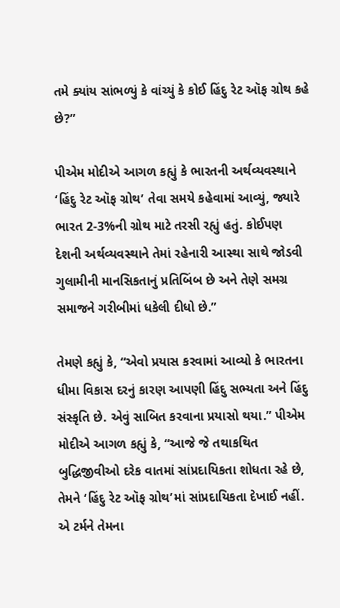તમે ક્યાંય સાંભળ્યું કે વાંચ્યું કે કોઈ હિંદુ રેટ ઑફ ગ્રોથ કહે છે?”

પીએમ મોદીએ આગળ કહ્યું કે ભારતની અર્થવ્યવસ્થાને ‘હિંદુ રેટ ઑફ ગ્રોથ’ તેવા સમયે કહેવામાં આવ્યું, જ્યારે ભારત 2-3%ની ગ્રોથ માટે તરસી રહ્યું હતું. કોઈપણ દેશની અર્થવ્યવસ્થાને તેમાં રહેનારી આસ્થા સાથે જોડવી ગુલામીની માનસિકતાનું પ્રતિબિંબ છે અને તેણે સમગ્ર સમાજને ગરીબીમાં ધકેલી દીધો છે.”

તેમણે કહ્યું કે, “એવો પ્રયાસ કરવામાં આવ્યો કે ભારતના ધીમા વિકાસ દરનું કારણ આપણી હિંદુ સભ્યતા અને હિંદુ સંસ્કૃતિ છે. એવું સાબિત કરવાના પ્રયાસો થયા.” પીએમ મોદીએ આગળ કહ્યું કે, “આજે જે તથાકથિત બુદ્ધિજીવીઓ દરેક વાતમાં સાંપ્રદાયિકતા શોધતા રહે છે, તેમને ‘હિંદુ રેટ ઑફ ગ્રોથ’માં સાંપ્રદાયિકતા દેખાઈ નહીં. એ ટર્મને તેમના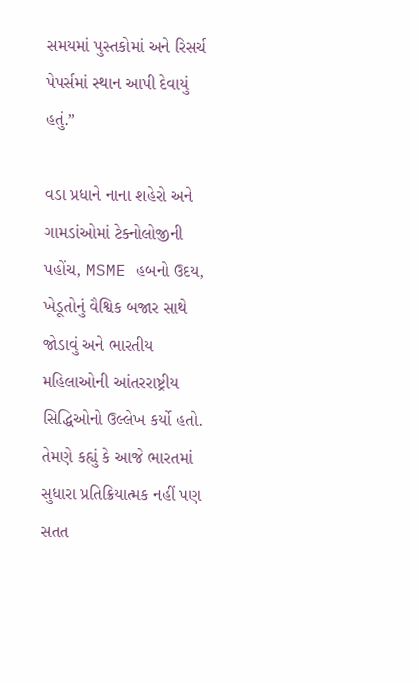સમયમાં પુસ્તકોમાં અને રિસર્ચ પેપર્સમાં સ્થાન આપી દેવાયું હતું.”

વડા પ્રધાને નાના શહેરો અને ગામડાંઓમાં ટેક્નોલોજીની પહોંચ, MSME હબનો ઉદય, ખેડૂતોનું વૈશ્વિક બજાર સાથે જોડાવું અને ભારતીય મહિલાઓની આંતરરાષ્ટ્રીય સિદ્ધિઓનો ઉલ્લેખ કર્યો હતો. તેમણે કહ્યું કે આજે ભારતમાં સુધારા પ્રતિક્રિયાત્મક નહીં પણ સતત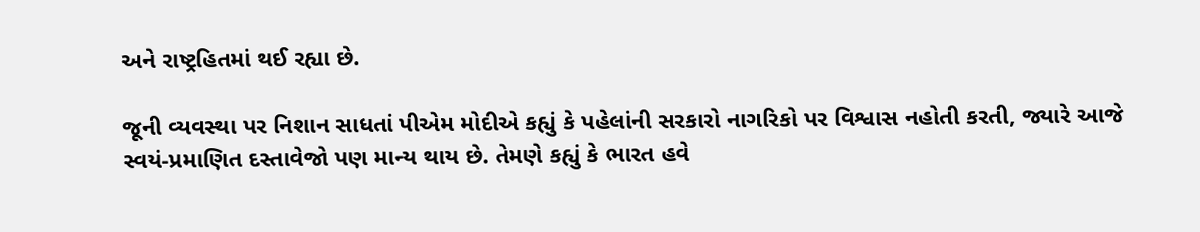અને રાષ્ટ્રહિતમાં થઈ રહ્યા છે.

જૂની વ્યવસ્થા પર નિશાન સાધતાં પીએમ મોદીએ કહ્યું કે પહેલાંની સરકારો નાગરિકો પર વિશ્વાસ નહોતી કરતી, જ્યારે આજે સ્વયં-પ્રમાણિત દસ્તાવેજો પણ માન્ય થાય છે. તેમણે કહ્યું કે ભારત હવે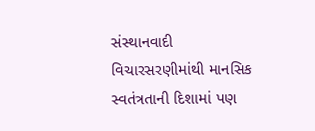સંસ્થાનવાદી વિચારસરણીમાંથી માનસિક સ્વતંત્રતાની દિશામાં પણ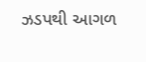ઝડપથી આગળ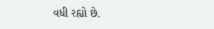વધી રહ્યો છે.